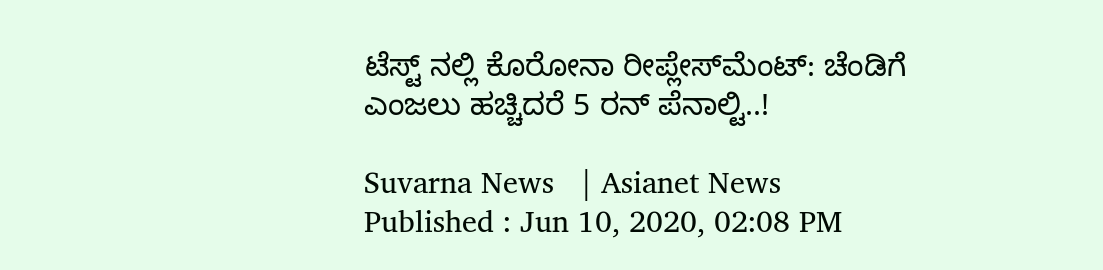ಟೆಸ್ಟ್‌ ನಲ್ಲಿ ಕೊರೋನಾ ರೀಪ್ಲೇಸ್‌ಮೆಂಟ್‌: ಚೆಂಡಿಗೆ ಎಂಜಲು ಹಚ್ಚಿದರೆ 5 ರನ್ ಪೆನಾಲ್ಟಿ..!

Suvarna News   | Asianet News
Published : Jun 10, 2020, 02:08 PM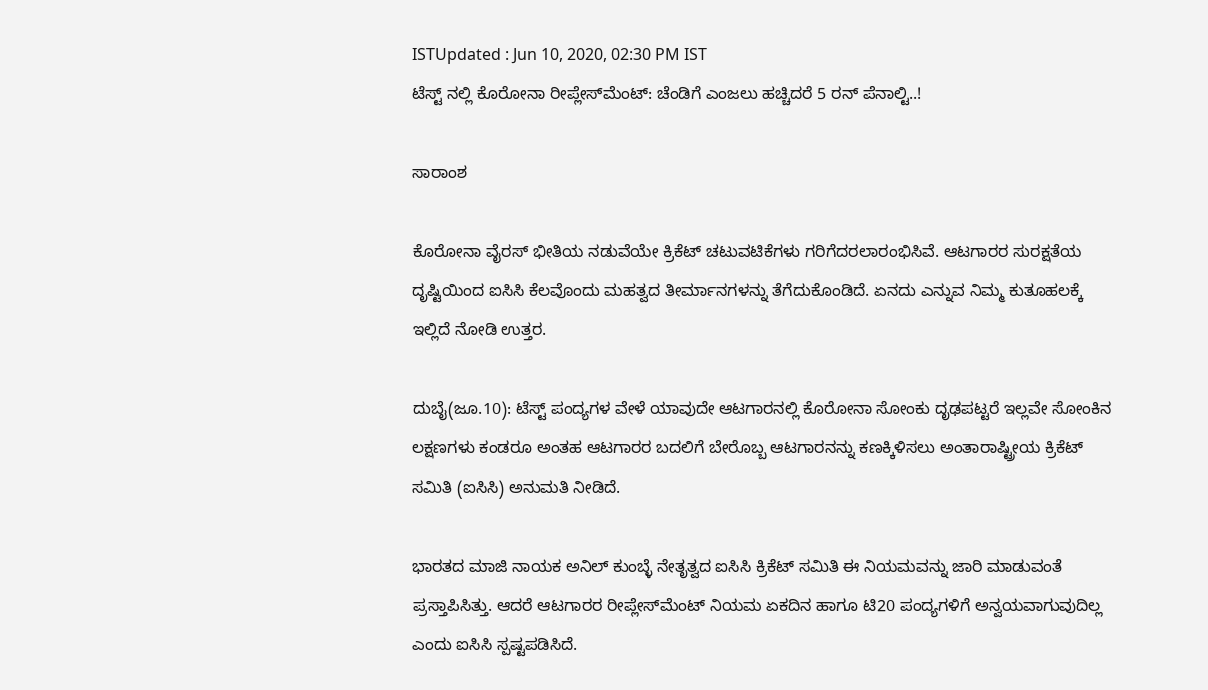ISTUpdated : Jun 10, 2020, 02:30 PM IST
ಟೆಸ್ಟ್‌ ನಲ್ಲಿ ಕೊರೋನಾ ರೀಪ್ಲೇಸ್‌ಮೆಂಟ್‌: ಚೆಂಡಿಗೆ ಎಂಜಲು ಹಚ್ಚಿದರೆ 5 ರನ್ ಪೆನಾಲ್ಟಿ..!

ಸಾರಾಂಶ

ಕೊರೋನಾ ವೈರಸ್ ಭೀತಿಯ ನಡುವೆಯೇ ಕ್ರಿಕೆಟ್ ಚಟುವಟಿಕೆಗಳು ಗರಿಗೆದರಲಾರಂಭಿಸಿವೆ. ಆಟಗಾರರ ಸುರಕ್ಷತೆಯ ದೃಷ್ಟಿಯಿಂದ ಐಸಿಸಿ ಕೆಲವೊಂದು ಮಹತ್ವದ ತೀರ್ಮಾನಗಳನ್ನು ತೆಗೆದುಕೊಂಡಿದೆ. ಏನದು ಎನ್ನುವ ನಿಮ್ಮ ಕುತೂಹಲಕ್ಕೆ ಇಲ್ಲಿದೆ ನೋಡಿ ಉತ್ತರ.

ದುಬೈ(ಜೂ.10): ಟೆಸ್ಟ್‌ ಪಂದ್ಯಗಳ ವೇಳೆ ಯಾವುದೇ ಆಟಗಾರನಲ್ಲಿ ಕೊರೋನಾ ಸೋಂಕು ದೃಢಪಟ್ಟರೆ ಇಲ್ಲವೇ ಸೋಂಕಿನ ಲಕ್ಷಣಗಳು ಕಂಡರೂ ಅಂತಹ ಆಟಗಾರರ ಬದಲಿಗೆ ಬೇರೊಬ್ಬ ಆಟಗಾರನನ್ನು ಕಣಕ್ಕಿಳಿಸಲು ಅಂತಾರಾಷ್ಟ್ರೀಯ ಕ್ರಿಕೆಟ್‌ ಸಮಿತಿ (ಐಸಿಸಿ) ಅನುಮತಿ ನೀಡಿದೆ.

ಭಾರತದ ಮಾಜಿ ನಾಯಕ ಅನಿಲ್‌ ಕುಂಬ್ಳೆ ನೇತೃತ್ವದ ಐಸಿಸಿ ಕ್ರಿಕೆಟ್‌ ಸಮಿತಿ ಈ ನಿಯಮವನ್ನು ಜಾರಿ ಮಾಡುವಂತೆ ಪ್ರಸ್ತಾಪಿಸಿತ್ತು. ಆದರೆ ಆಟಗಾರರ ರೀಪ್ಲೇಸ್‌ಮೆಂಟ್ ನಿಯಮ ಏಕದಿನ ಹಾಗೂ ಟಿ20 ಪಂದ್ಯಗಳಿಗೆ ಅನ್ವಯವಾಗುವುದಿಲ್ಲ ಎಂದು ಐಸಿಸಿ ಸ್ಪಷ್ಟಪಡಿಸಿದೆ.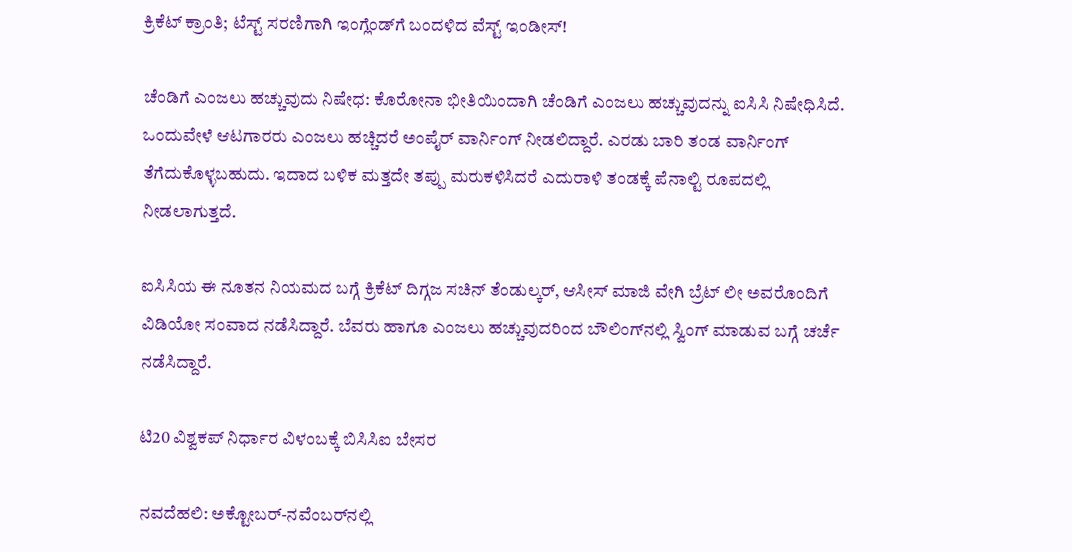ಕ್ರಿಕೆಟ್ ಕ್ರಾಂತಿ; ಟೆಸ್ಟ್ ಸರಣಿಗಾಗಿ ಇಂಗ್ಲೆಂಡ್‌ಗೆ ಬಂದಳಿದ ವೆಸ್ಟ್ ಇಂಡೀಸ್!

ಚೆಂಡಿಗೆ ಎಂಜಲು ಹಚ್ಚುವುದು ನಿಷೇಧ: ಕೊರೋನಾ ಭೀತಿಯಿಂದಾಗಿ ಚೆಂಡಿಗೆ ಎಂಜಲು ಹಚ್ಚುವುದನ್ನು ಐಸಿಸಿ ನಿಷೇಧಿಸಿದೆ. ಒಂದುವೇಳೆ ಆಟಗಾರರು ಎಂಜಲು ಹಚ್ಚಿದರೆ ಅಂಪೈರ್ ವಾರ್ನಿಂಗ್ ನೀಡಲಿದ್ದಾರೆ. ಎರಡು ಬಾರಿ ತಂಡ ವಾರ್ನಿಂಗ್  ತೆಗೆದುಕೊಳ್ಳಬಹುದು. ಇದಾದ ಬಳಿಕ ಮತ್ತದೇ ತಪ್ಪು ಮರುಕಳಿಸಿದರೆ ಎದುರಾಳಿ ತಂಡಕ್ಕೆ ಪೆನಾಲ್ಟಿ ರೂಪದಲ್ಲಿ ನೀಡಲಾಗುತ್ತದೆ.

ಐಸಿಸಿಯ ಈ ನೂತನ ನಿಯಮದ ಬಗ್ಗೆ ಕ್ರಿಕೆಟ್ ದಿಗ್ಗಜ ಸಚಿನ್ ತೆಂಡುಲ್ಕರ್, ಆಸೀಸ್ ಮಾಜಿ ವೇಗಿ ಬ್ರೆಟ್ ಲೀ ಅವರೊಂದಿಗೆ ವಿಡಿಯೋ ಸಂವಾದ ನಡೆಸಿದ್ದಾರೆ. ಬೆವರು ಹಾಗೂ ಎಂಜಲು ಹಚ್ಚುವುದರಿಂದ ಬೌಲಿಂಗ್‌ನಲ್ಲಿ ಸ್ವಿಂಗ್ ಮಾಡುವ ಬಗ್ಗೆ ಚರ್ಚೆ ನಡೆಸಿದ್ದಾರೆ.

ಟಿ20 ವಿಶ್ವಕಪ್‌ ನಿರ್ಧಾರ ವಿಳಂಬಕ್ಕೆ ಬಿಸಿಸಿಐ ಬೇಸರ

ನವದೆಹಲಿ: ಅಕ್ಟೋಬರ್‌-ನವೆಂಬರ್‌ನಲ್ಲಿ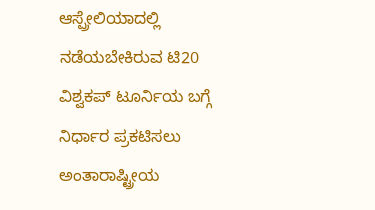ಆಸ್ಪ್ರೇಲಿಯಾದಲ್ಲಿ ನಡೆಯಬೇಕಿರುವ ಟಿ20 ವಿಶ್ವಕಪ್‌ ಟೂರ್ನಿಯ ಬಗ್ಗೆ ನಿರ್ಧಾರ ಪ್ರಕಟಿಸಲು ಅಂತಾರಾಷ್ಟ್ರೀಯ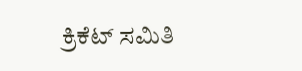ಕ್ರಿಕೆಟ್‌ ಸಮಿತಿ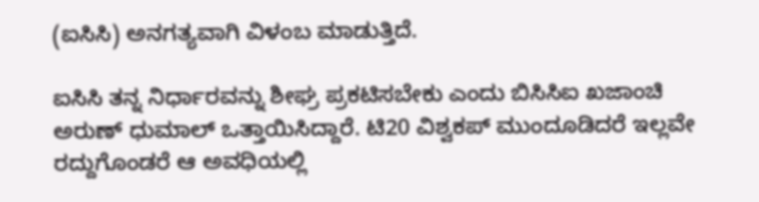(ಐಸಿಸಿ) ಅನಗತ್ಯವಾಗಿ ವಿಳಂಬ ಮಾಡುತ್ತಿದೆ.

ಐಸಿಸಿ ತನ್ನ ನಿರ್ಧಾರವನ್ನು ಶೀಘ್ರ ಪ್ರಕಟಿಸಬೇಕು ಎಂದು ಬಿಸಿಸಿಐ ಖಜಾಂಚಿ ಅರುಣ್‌ ಧುಮಾಲ್‌ ಒತ್ತಾಯಿಸಿದ್ದಾರೆ. ಟಿ20 ವಿಶ್ವಕಪ್‌ ಮುಂದೂಡಿದರೆ ಇಲ್ಲವೇ ರದ್ದುಗೊಂಡರೆ ಆ ಅವಧಿಯಲ್ಲಿ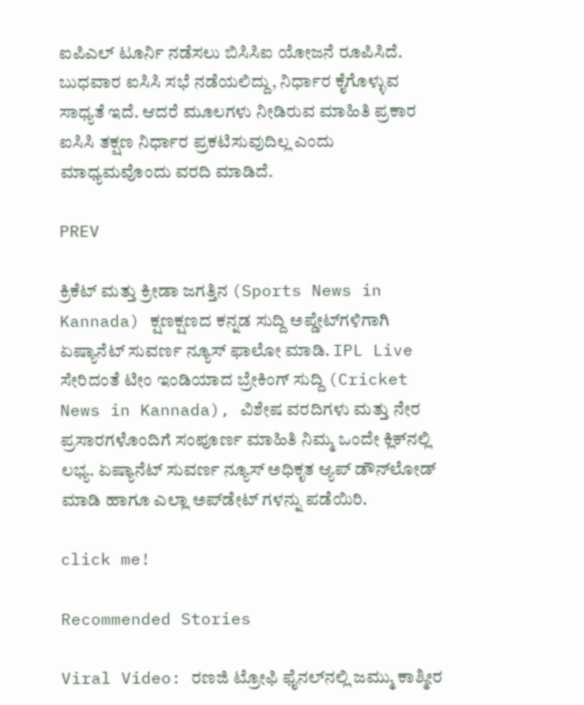ಐಪಿಎಲ್‌ ಟೂರ್ನಿ ನಡೆಸಲು ಬಿಸಿಸಿಐ ಯೋಜನೆ ರೂಪಿಸಿದೆ. ಬುಧವಾರ ಐಸಿಸಿ ಸಭೆ ನಡೆಯಲಿದ್ದು, ನಿರ್ಧಾರ ಕೈಗೊಳ್ಳುವ ಸಾಧ್ಯತೆ ಇದೆ. ಆದರೆ ಮೂಲಗಳು ನೀಡಿರುವ ಮಾಹಿತಿ ಪ್ರಕಾರ ಐಸಿಸಿ ತಕ್ಷಣ ನಿರ್ಧಾರ ಪ್ರಕಟಿಸುವುದಿಲ್ಲ ಎಂದು ಮಾಧ್ಯಮವೊಂದು ವರದಿ ಮಾಡಿದೆ.

PREV

ಕ್ರಿಕೆಟ್ ಮತ್ತು ಕ್ರೀಡಾ ಜಗತ್ತಿನ (Sports News in Kannada) ಕ್ಷಣಕ್ಷಣದ ಕನ್ನಡ ಸುದ್ದಿ ಅಪ್ಡೇಟ್‌ಗಳಿಗಾಗಿ ಏಷ್ಯಾನೆಟ್ ಸುವರ್ಣ ನ್ಯೂಸ್‌ ಫಾಲೋ ಮಾಡಿ. IPL Live ಸೇರಿದಂತೆ ಟೀಂ ಇಂಡಿಯಾದ ಬ್ರೇಕಿಂಗ್ ಸುದ್ದಿ (Cricket News in Kannada), ವಿಶೇಷ ವರದಿಗಳು ಮತ್ತು ನೇರ ಪ್ರಸಾರಗಳೊಂದಿಗೆ ಸಂಪೂರ್ಣ ಮಾಹಿತಿ ನಿಮ್ಮ ಒಂದೇ ಕ್ಲಿಕ್‌ನಲ್ಲಿ ಲಭ್ಯ. ಏಷ್ಯಾನೆಟ್ ಸುವರ್ಣ ನ್ಯೂಸ್ ಅಧಿಕೃತ ಆ್ಯಪ್ ಡೌನ್‌ಲೋಡ್ ಮಾಡಿ ಹಾಗೂ ಎಲ್ಲಾ ಅಪ್‌ಡೇಟ್ ಗಳನ್ನು ಪಡೆಯಿರಿ.

click me!

Recommended Stories

Viral Video: ರಣಜಿ ಟ್ರೋಫಿ ಫೈನಲ್‌ನಲ್ಲಿ ಜಮ್ಮು ಕಾಶ್ಮೀರ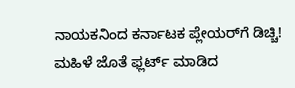ನಾಯಕನಿಂದ ಕರ್ನಾಟಕ ಪ್ಲೇಯರ್‌ಗೆ ಡಿಚ್ಚಿ!
ಮಹಿಳೆ ಜೊತೆ ಫ್ಲರ್ಟ್‌ ಮಾಡಿದ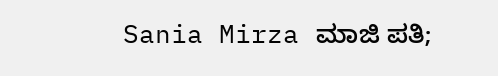Sania Mirza ಮಾಜಿ ಪತಿ;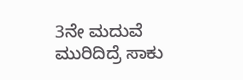3ನೇ ಮದುವೆ ಮುರಿದಿದ್ರೆ ಸಾಕು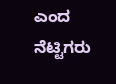ಎಂದ ನೆಟ್ಟಿಗರು